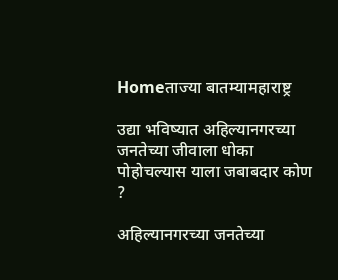Homeताज्या बातम्यामहाराष्ट्र

उद्या भविष्यात अहिल्यानगरच्या जनतेच्या जीवाला धोका पोहोचल्यास याला जबाबदार कोण ?

अहिल्यानगरच्या जनतेच्या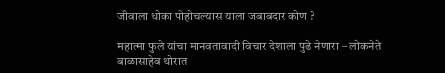जीवाला धोका पोहोचल्यास याला जबाबदार कोण ?

महात्मा फुले यांचा मानवतावादी विचार देशाला पुढे नेणारा – लोकनेते बाळासाहेब थोरात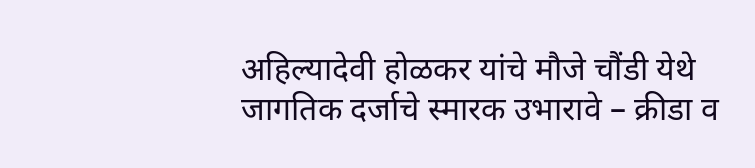अहिल्यादेवी होळकर यांचे मौजे चौंडी येथे जागतिक दर्जाचे स्मारक उभारावे – क्रीडा व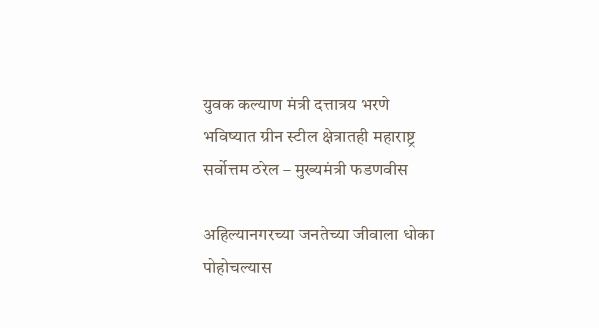युवक कल्याण मंत्री दत्तात्रय भरणे
भविष्यात ग्रीन स्टील क्षेत्रातही महाराष्ट्र सर्वोत्तम ठरेल – मुख्यमंत्री फडणवीस

अहिल्यानगरच्या जनतेच्या जीवाला धोका पोहोचल्यास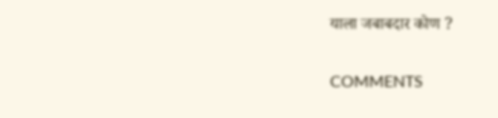याला जबाबदार कोण ?

COMMENTS